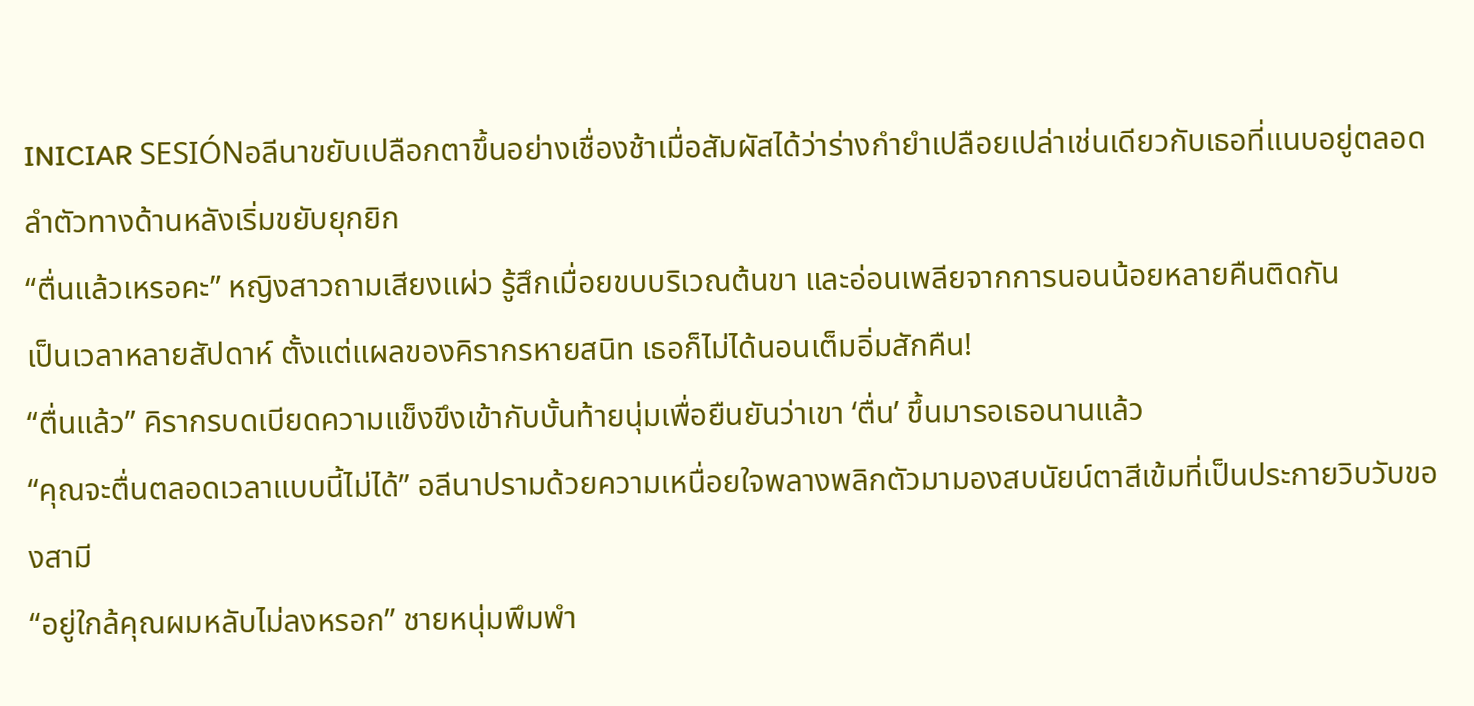INICIAR SESIÓNอลีนาขยับเปลือกตาขึ้นอย่างเชื่องช้าเมื่อสัมผัสได้ว่าร่างกำยำเปลือยเปล่าเช่นเดียวกับเธอที่แนบอยู่ตลอดลำตัวทางด้านหลังเริ่มขยับยุกยิก
“ตื่นแล้วเหรอคะ” หญิงสาวถามเสียงแผ่ว รู้สึกเมื่อยขบบริเวณต้นขา และอ่อนเพลียจากการนอนน้อยหลายคืนติดกัน
เป็นเวลาหลายสัปดาห์ ตั้งแต่แผลของคิรากรหายสนิท เธอก็ไม่ได้นอนเต็มอิ่มสักคืน!
“ตื่นแล้ว” คิรากรบดเบียดความแข็งขึงเข้ากับบั้นท้ายนุ่มเพื่อยืนยันว่าเขา ‘ตื่น’ ขึ้นมารอเธอนานแล้ว
“คุณจะตื่นตลอดเวลาแบบนี้ไม่ได้” อลีนาปรามด้วยความเหนื่อยใจพลางพลิกตัวมามองสบนัยน์ตาสีเข้มที่เป็นประกายวิบวับของสามี
“อยู่ใกล้คุณผมหลับไม่ลงหรอก” ชายหนุ่มพึมพำ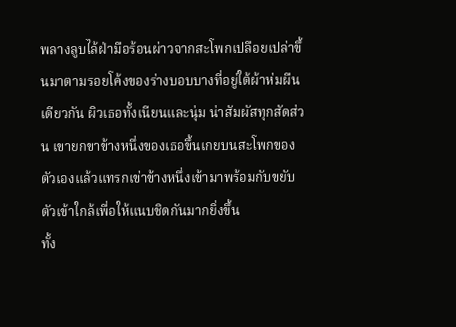พลางลูบไล้ฝ่ามือร้อนผ่าวจากสะโพกเปลือยเปล่าขึ้นมาตามรอยโค้งของร่างบอบบางที่อยู่ใต้ผ้าห่มผืนเดียวกัน ผิวเธอทั้งเนียนและนุ่ม น่าสัมผัสทุกสัดส่วน เขายกขาข้างหนึ่งของเธอขึ้นเกยบนสะโพกของตัวเองแล้วแทรกเข่าข้างหนึ่งเข้ามาพร้อมกับขยับตัวเข้าใกล้เพื่อให้แนบชิดกันมากยิ่งขึ้น
ทั้ง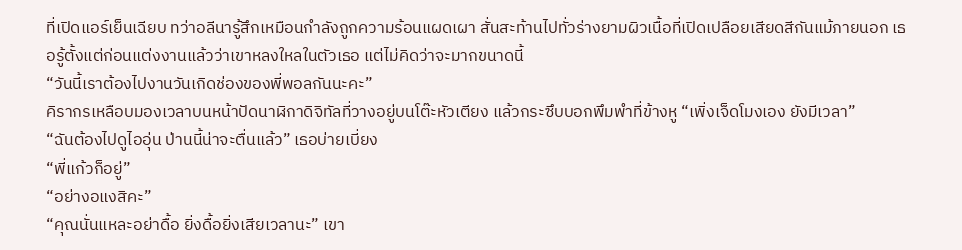ที่เปิดแอร์เย็นเฉียบ ทว่าอลีนารู้สึกเหมือนกำลังถูกความร้อนแผดเผา สั่นสะท้านไปทั่วร่างยามผิวเนื้อที่เปิดเปลือยเสียดสีกันแม้ภายนอก เธอรู้ตั้งแต่ก่อนแต่งงานแล้วว่าเขาหลงใหลในตัวเธอ แต่ไม่คิดว่าจะมากขนาดนี้
“วันนี้เราต้องไปงานวันเกิดช่องของพี่พอลกันนะคะ”
คิรากรเหลือบมองเวลาบนหน้าปัดนาฬิกาดิจิทัลที่วางอยู่บนโต๊ะหัวเตียง แล้วกระซึบบอกพึมพำที่ข้างหู “เพิ่งเจ็ดโมงเอง ยังมีเวลา”
“ฉันต้องไปดูไออุ่น ป่านนี้น่าจะตื่นแล้ว” เธอบ่ายเบี่ยง
“พี่แก้วก็อยู่”
“อย่างอแงสิคะ”
“คุณนั่นแหละอย่าดื้อ ยิ่งดื้อยิ่งเสียเวลานะ” เขา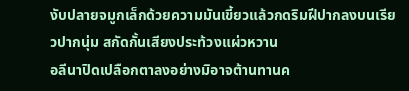งับปลายจมูกเล็กด้วยความมันเขี้ยวแล้วกดริมฝีปากลงบนเรียวปากนุ่ม สกัดกั้นเสียงประท้วงแผ่วหวาน
อลีนาปิดเปลือกตาลงอย่างมิอาจต้านทานค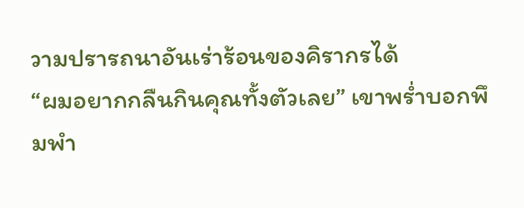วามปรารถนาอันเร่าร้อนของคิรากรได้
“ผมอยากกลืนกินคุณทั้งตัวเลย” เขาพร่ำบอกพึมพำ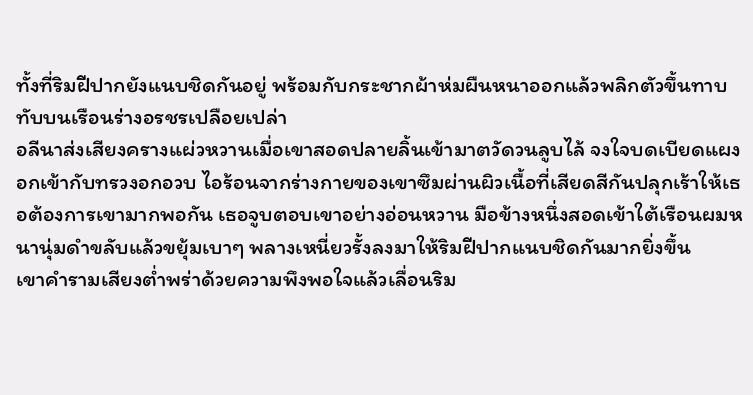ทั้งที่ริมฝีปากยังแนบชิดกันอยู่ พร้อมกับกระชากผ้าห่มผืนหนาออกแล้วพลิกตัวขึ้นทาบทับบนเรือนร่างอรชรเปลือยเปล่า
อลีนาส่งเสียงครางแผ่วหวานเมื่อเขาสอดปลายลิ้นเข้ามาตวัดวนลูบไล้ จงใจบดเบียดแผงอกเข้ากับทรวงอกอวบ ไอร้อนจากร่างกายของเขาซึมผ่านผิวเนื้อที่เสียดสีกันปลุกเร้าให้เธอต้องการเขามากพอกัน เธอจูบตอบเขาอย่างอ่อนหวาน มือข้างหนึ่งสอดเข้าใต้เรือนผมหนานุ่มดำขลับแล้วขยุ้มเบาๆ พลางเหนี่ยวรั้งลงมาให้ริมฝีปากแนบชิดกันมากยิ่งขึ้น
เขาคำรามเสียงต่ำพร่าด้วยความพึงพอใจแล้วเลื่อนริม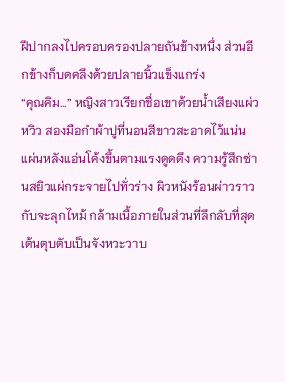ฝีปากลงไปครอบครองปลายถันข้างหนึ่ง ส่วนอีกข้างก็บดคลึงด้วยปลายนิ้วแข็งแกร่ง
“คุณคิม...” หญิงสาวเรียกชื่อเขาด้วยน้ำเสียงแผ่วหวิว สองมือกำผ้าปูที่นอนสีขาวสะอาดไว้แน่น แผ่นหลังแอ่นโค้งขึ้นตามแรงดูดดึง ความรู้สึกซ่านสยิวแผ่กระจายไปทั่วร่าง ผิวหนังร้อนผ่าวราวกับจะลุกไหม้ กล้ามเนื้อภายในส่วนที่ลึกลับที่สุดเต้นตุบตับเป็นจังหวะวาบ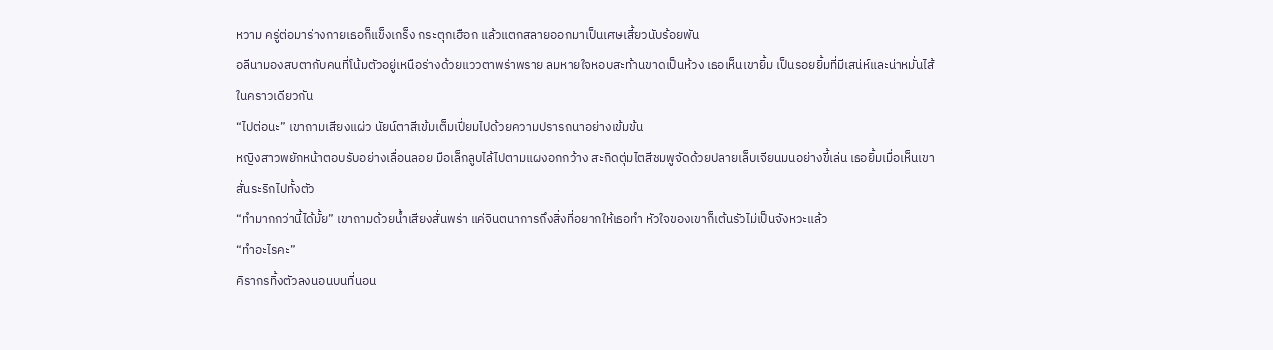หวาม ครู่ต่อมาร่างกายเธอก็แข็งเกร็ง กระตุกเฮือก แล้วแตกสลายออกมาเป็นเศษเสี้ยวนับร้อยพัน
อลีนามองสบตากับคนที่โน้มตัวอยู่เหนือร่างด้วยแววตาพร่าพราย ลมหายใจหอบสะท้านขาดเป็นห้วง เธอเห็นเขายิ้ม เป็นรอยยิ้มที่มีเสน่ห์และน่าหมั่นไส้ในคราวเดียวกัน
“ไปต่อนะ” เขาถามเสียงแผ่ว นัยน์ตาสีเข้มเต็มเปี่ยมไปด้วยความปรารถนาอย่างเข้มข้น
หญิงสาวพยักหน้าตอบรับอย่างเลื่อนลอย มือเล็กลูบไล้ไปตามแผงอกกว้าง สะกิดตุ่มไตสีชมพูจัดด้วยปลายเล็บเจียนมนอย่างขี้เล่น เธอยิ้มเมื่อเห็นเขาสั่นระริกไปทั้งตัว
“ทำมากกว่านี้ได้มั้ย” เขาถามด้วยน้ำเสียงสั่นพร่า แค่จินตนาการถึงสิ่งที่อยากให้เธอทำ หัวใจของเขาก็เต้นรัวไม่เป็นจังหวะแล้ว
“ทำอะไรคะ”
คิรากรทิ้งตัวลงนอนบนที่นอน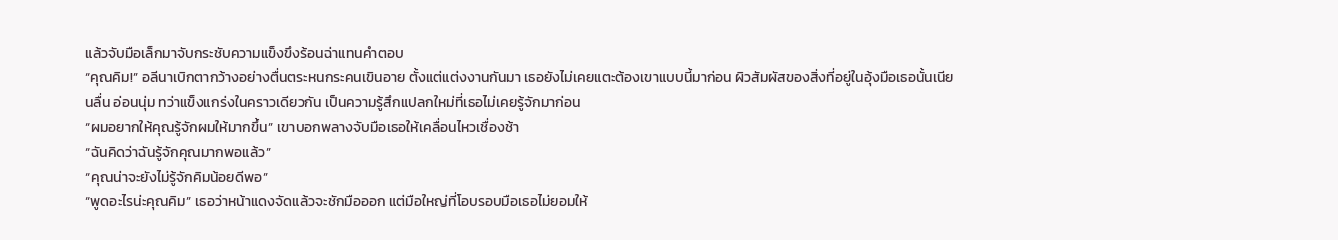แล้วจับมือเล็กมาจับกระชับความแข็งขึงร้อนฉ่าแทนคำตอบ
“คุณคิม!” อลีนาเบิกตากว้างอย่างตื่นตระหนกระคนเขินอาย ตั้งแต่แต่งงานกันมา เธอยังไม่เคยแตะต้องเขาแบบนี้มาก่อน ผิวสัมผัสของสิ่งที่อยู่ในอุ้งมือเธอนั้นเนียนลื่น อ่อนนุ่ม ทว่าแข็งแกร่งในคราวเดียวกัน เป็นความรู้สึกแปลกใหม่ที่เธอไม่เคยรู้จักมาก่อน
“ผมอยากให้คุณรู้จักผมให้มากขึ้น” เขาบอกพลางจับมือเธอให้เคลื่อนไหวเชื่องช้า
“ฉันคิดว่าฉันรู้จักคุณมากพอแล้ว”
“คุณน่าจะยังไม่รู้จักคิมน้อยดีพอ”
“พูดอะไรน่ะคุณคิม” เธอว่าหน้าแดงจัดแล้วจะชักมือออก แต่มือใหญ่ที่โอบรอบมือเธอไม่ยอมให้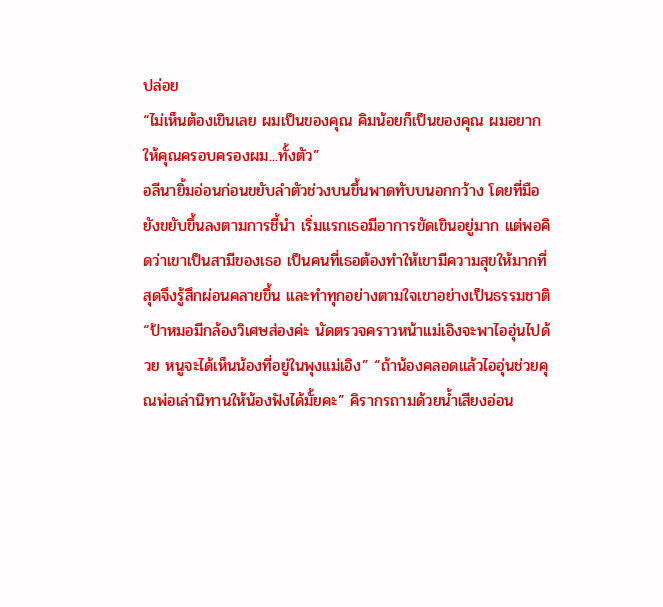ปล่อย
“ไม่เห็นต้องเขินเลย ผมเป็นของคุณ คิมน้อยก็เป็นของคุณ ผมอยากให้คุณครอบครองผม...ทั้งตัว”
อลีนายิ้มอ่อนก่อนขยับลำตัวช่วงบนขึ้นพาดทับบนอกกว้าง โดยที่มือยังขยับขึ้นลงตามการชี้นำ เริ่มแรกเธอมีอาการขัดเขินอยู่มาก แต่พอคิดว่าเขาเป็นสามีของเธอ เป็นคนที่เธอต้องทำให้เขามีความสุขให้มากที่สุดจึงรู้สึกผ่อนคลายขึ้น และทำทุกอย่างตามใจเขาอย่างเป็นธรรมชาติ
“ป้าหมอมีกล้องวิเศษส่องค่ะ นัดตรวจคราวหน้าแม่เอิงจะพาไออุ่นไปด้วย หนูจะได้เห็นน้องที่อยู่ในพุงแม่เอิง” “ถ้าน้องคลอดแล้วไออุ่นช่วยคุณพ่อเล่านิทานให้น้องฟังได้มั้ยคะ” คิรากรถามด้วยน้ำเสียงอ่อน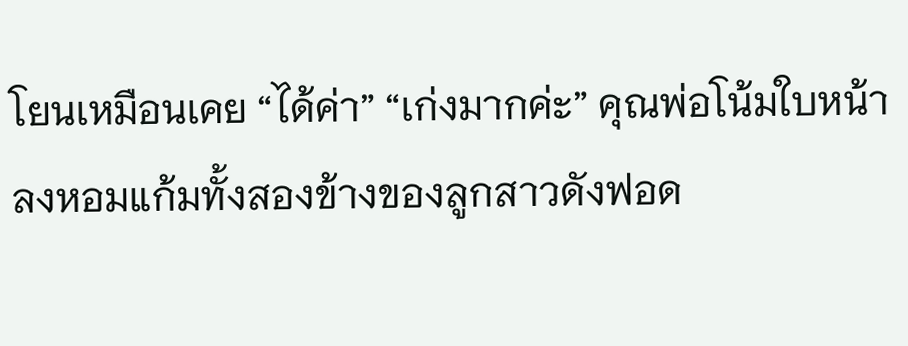โยนเหมือนเคย “ได้ค่า” “เก่งมากค่ะ” คุณพ่อโน้มใบหน้าลงหอมแก้มทั้งสองข้างของลูกสาวดังฟอด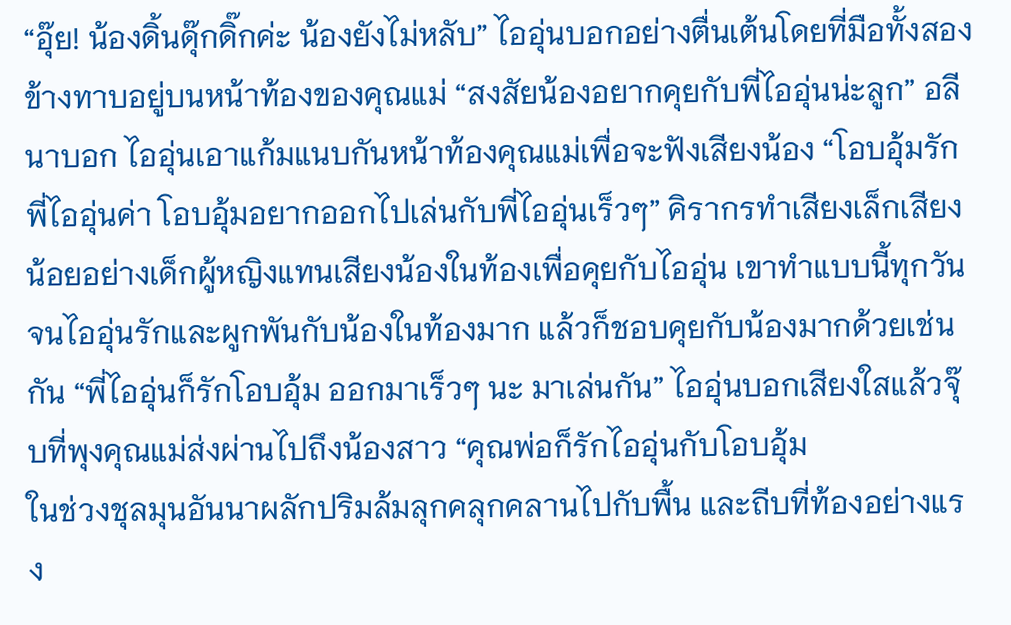“อุ๊ย! น้องดิ้นดุ๊กดิ๊กค่ะ น้องยังไม่หลับ” ไออุ่นบอกอย่างตื่นเต้นโดยที่มือทั้งสองข้างทาบอยู่บนหน้าท้องของคุณแม่ “สงสัยน้องอยากคุยกับพี่ไออุ่นน่ะลูก” อลีนาบอก ไออุ่นเอาแก้มแนบกันหน้าท้องคุณแม่เพื่อจะฟังเสียงน้อง “โอบอุ้มรักพี่ไออุ่นค่า โอบอุ้มอยากออกไปเล่นกับพี่ไออุ่นเร็วๆ” คิรากรทำเสียงเล็กเสียงน้อยอย่างเด็กผู้หญิงแทนเสียงน้องในท้องเพื่อคุยกับไออุ่น เขาทำแบบนี้ทุกวันจนไออุ่นรักและผูกพันกับน้องในท้องมาก แล้วก็ชอบคุยกับน้องมากด้วยเช่นกัน “พี่ไออุ่นก็รักโอบอุ้ม ออกมาเร็วๆ นะ มาเล่นกัน” ไออุ่นบอกเสียงใสแล้วจุ๊บที่พุงคุณแม่ส่งผ่านไปถึงน้องสาว “คุณพ่อก็รักไออุ่นกับโอบอุ้ม
ในช่วงชุลมุนอันนาผลักปริมล้มลุกคลุกคลานไปกับพื้น และถีบที่ท้องอย่างแรง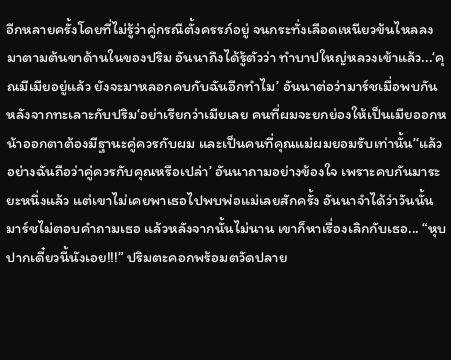อีกหลายครั้งโดยที่ไม่รู้ว่าคู่กรณีตั้งครรภ์อยู่ จนกระทั่งเลือดเหนียวข้นไหลลงมาตามต้นขาด้านในของปริม อันนาถึงได้รู้ตัวว่า ทำบาปใหญ่หลวงเข้าแล้ว...‘คุณมีเมียอยู่แล้ว ยังจะมาหลอกคบกับฉันอีกทำไม’ อันนาต่อว่ามาร์ชเมื่อพบกันหลังจากทะเลาะกับปริม‘อย่าเรียกว่าเมียเลย คนที่ผมจะยกย่องให้เป็นเมียออกหน้าออกตาต้องมีฐานะคู่ควรกับผม และเป็นคนที่คุณแม่ผมยอมรับเท่านั้น’‘แล้วอย่างฉันถือว่าคู่ควรกับคุณหรือเปล่า’ อันนาถามอย่างข้องใจ เพราะคบกันมาระยะหนึ่งแล้ว แต่เขาไม่เคยพาเธอไปพบพ่อแม่เลยสักครั้ง อันนาจำได้ว่าวันนั้นมาร์ชไม่ตอบคำถามเธอ แล้วหลังจากนั้นไม่นาน เขาก็หาเรื่องเลิกกับเธอ... “หุบปากเดี๋ยวนี้นังเอย!!!” ปริมตะคอกพร้อมตวัดปลาย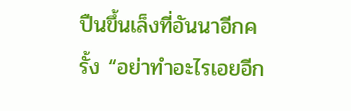ปืนขึ้นเล็งที่อันนาอีกครั้ง “อย่าทำอะไรเอยอีก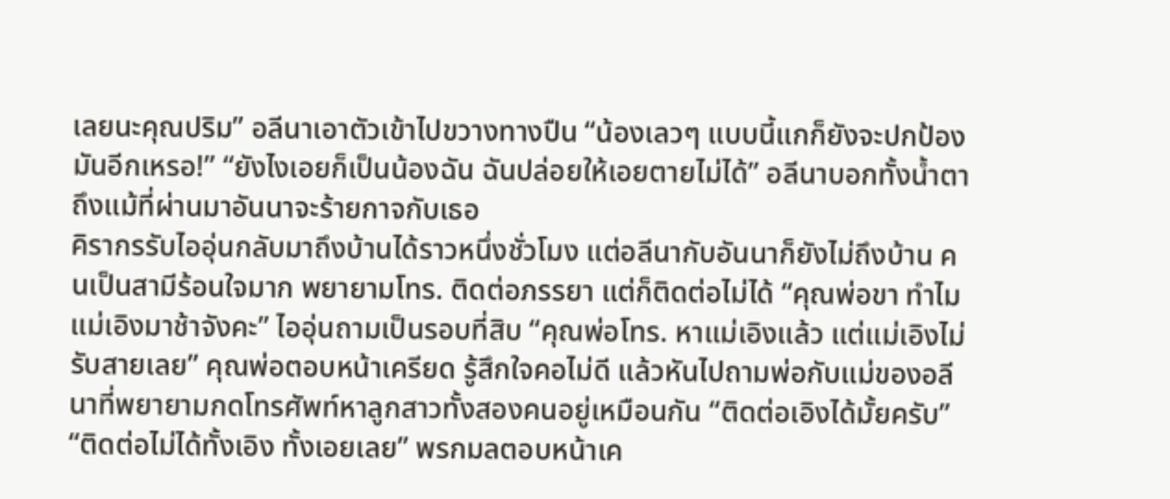เลยนะคุณปริม” อลีนาเอาตัวเข้าไปขวางทางปืน “น้องเลวๆ แบบนี้แกก็ยังจะปกป้องมันอีกเหรอ!” “ยังไงเอยก็เป็นน้องฉัน ฉันปล่อยให้เอยตายไม่ได้” อลีนาบอกทั้งน้ำตา ถึงแม้ที่ผ่านมาอันนาจะร้ายกาจกับเธอ
คิรากรรับไออุ่นกลับมาถึงบ้านได้ราวหนึ่งชั่วโมง แต่อลีนากับอันนาก็ยังไม่ถึงบ้าน คนเป็นสามีร้อนใจมาก พยายามโทร. ติดต่อภรรยา แต่ก็ติดต่อไม่ได้ “คุณพ่อขา ทำไมแม่เอิงมาช้าจังคะ” ไออุ่นถามเป็นรอบที่สิบ “คุณพ่อโทร. หาแม่เอิงแล้ว แต่แม่เอิงไม่รับสายเลย” คุณพ่อตอบหน้าเครียด รู้สึกใจคอไม่ดี แล้วหันไปถามพ่อกับแม่ของอลีนาที่พยายามกดโทรศัพท์หาลูกสาวทั้งสองคนอยู่เหมือนกัน “ติดต่อเอิงได้มั้ยครับ” “ติดต่อไม่ได้ทั้งเอิง ทั้งเอยเลย” พรกมลตอบหน้าเค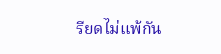รียดไม่แพ้กัน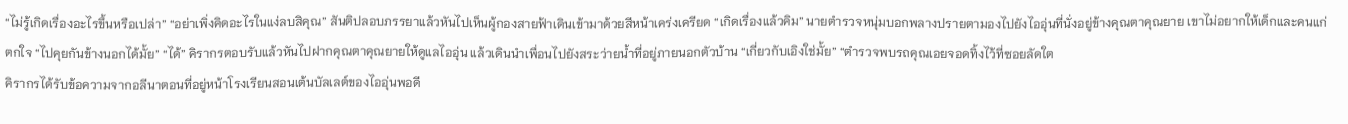“ไม่รู้เกิดเรื่องอะไรขึ้นหรือเปล่า” “อย่าเพิ่งคิดอะไรในแง่ลบสิคุณ” สันติปลอบภรรยาแล้วหันไปเห็นผู้กองสายฟ้าเดินเข้ามาด้วยสีหน้าเคร่งเครียด “เกิดเรื่องแล้วคิม” นายตำรวจหนุ่มบอกพลางปรายตามองไปยังไออุ่นที่นั่งอยู่ข้างคุณตาคุณยาย เขาไม่อยากให้เด็กและคนแก่ตกใจ “ไปคุยกันข้างนอกได้มั้ย” “ได้” คิรากรตอบรับแล้วหันไปฝากคุณตาคุณยายให้ดูแลไออุ่น แล้วเดินนำเพื่อนไปยังสระว่ายน้ำที่อยู่ภายนอกตัวบ้าน “เกี่ยวกับเอิงใช่มั้ย” “ตำรวจพบรถคุณเอยจอดทิ้งไว้ที่ซอยลัดใต
คิรากรได้รับข้อความจากอลีนาตอนที่อยู่หน้าโรงเรียนสอนเต้นบัลเลต์ของไออุ่นพอดี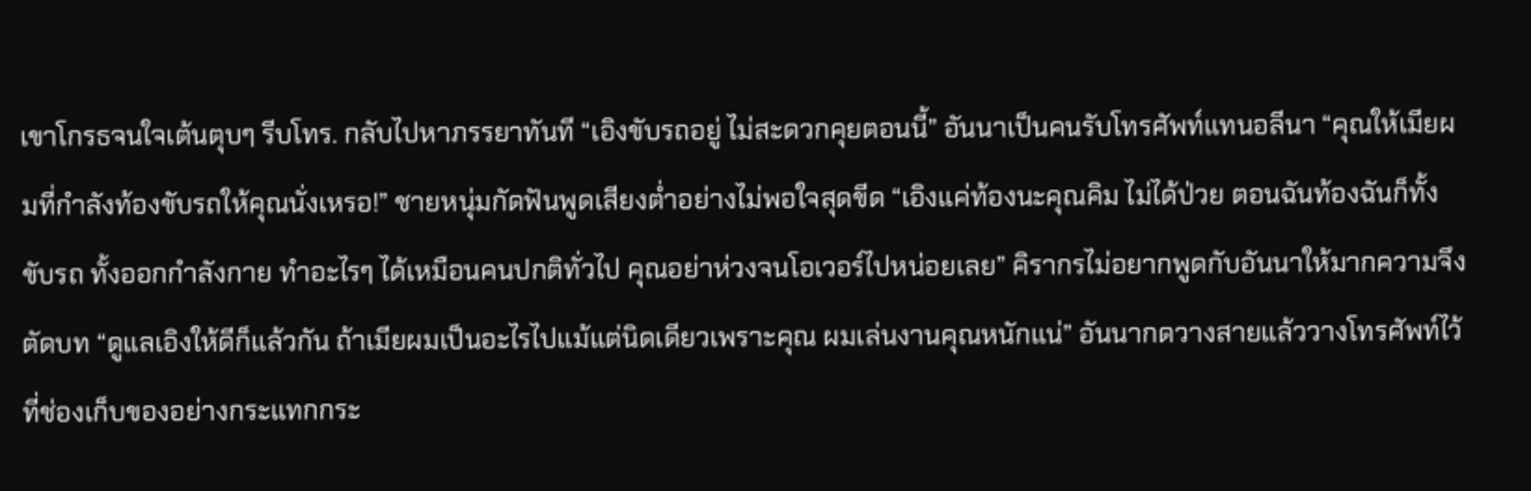เขาโกรธจนใจเต้นตุบๆ รีบโทร. กลับไปหาภรรยาทันที “เอิงขับรถอยู่ ไม่สะดวกคุยตอนนี้” อันนาเป็นคนรับโทรศัพท์แทนอลีนา “คุณให้เมียผมที่กำลังท้องขับรถให้คุณนั่งเหรอ!” ชายหนุ่มกัดฟันพูดเสียงต่ำอย่างไม่พอใจสุดขีด “เอิงแค่ท้องนะคุณคิม ไม่ได้ป่วย ตอนฉันท้องฉันก็ทั้งขับรถ ทั้งออกกำลังกาย ทำอะไรๆ ได้เหมือนคนปกติทั่วไป คุณอย่าห่วงจนโอเวอร์ไปหน่อยเลย” คิรากรไม่อยากพูดกับอันนาให้มากความจึงตัดบท “ดูแลเอิงให้ดีก็แล้วกัน ถ้าเมียผมเป็นอะไรไปแม้แต่นิดเดียวเพราะคุณ ผมเล่นงานคุณหนักแน่” อันนากดวางสายแล้ววางโทรศัพท์ไว้ที่ช่องเก็บของอย่างกระแทกกระ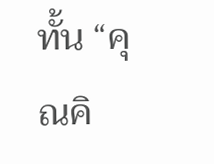ทั้น “คุณคิ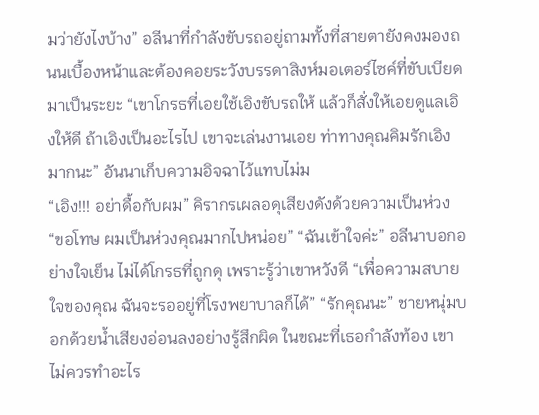มว่ายังไงบ้าง” อลีนาที่กำลังขับรถอยู่ถามทั้งที่สายตายังคงมองถนนเบื้องหน้าและต้องคอยระวังบรรดาสิงห์มอเตอร์ไซค์ที่ขับเบียดมาเป็นระยะ “เขาโกรธที่เอยใช้เอิงขับรถให้ แล้วก็สั่งให้เอยดูแลเอิงให้ดี ถ้าเอิงเป็นอะไรไป เขาจะเล่นงานเอย ท่าทางคุณคิมรักเอิงมากนะ” อันนาเก็บความอิจฉาไว้แทบไม่ม
“เอิง!!! อย่าดื้อกับผม” คิรากรเผลอดุเสียงดังด้วยความเป็นห่วง “ขอโทษ ผมเป็นห่วงคุณมากไปหน่อย” “ฉันเข้าใจค่ะ” อลีนาบอกอย่างใจเย็น ไม่ได้โกรธที่ถูกดุ เพราะรู้ว่าเขาหวังดี “เพื่อความสบายใจของคุณ ฉันจะรออยู่ที่โรงพยาบาลก็ได้” “รักคุณนะ” ชายหนุ่มบอกด้วยน้ำเสียงอ่อนลงอย่างรู้สึกผิด ในขณะที่เธอกำลังท้อง เขาไม่ควรทำอะไร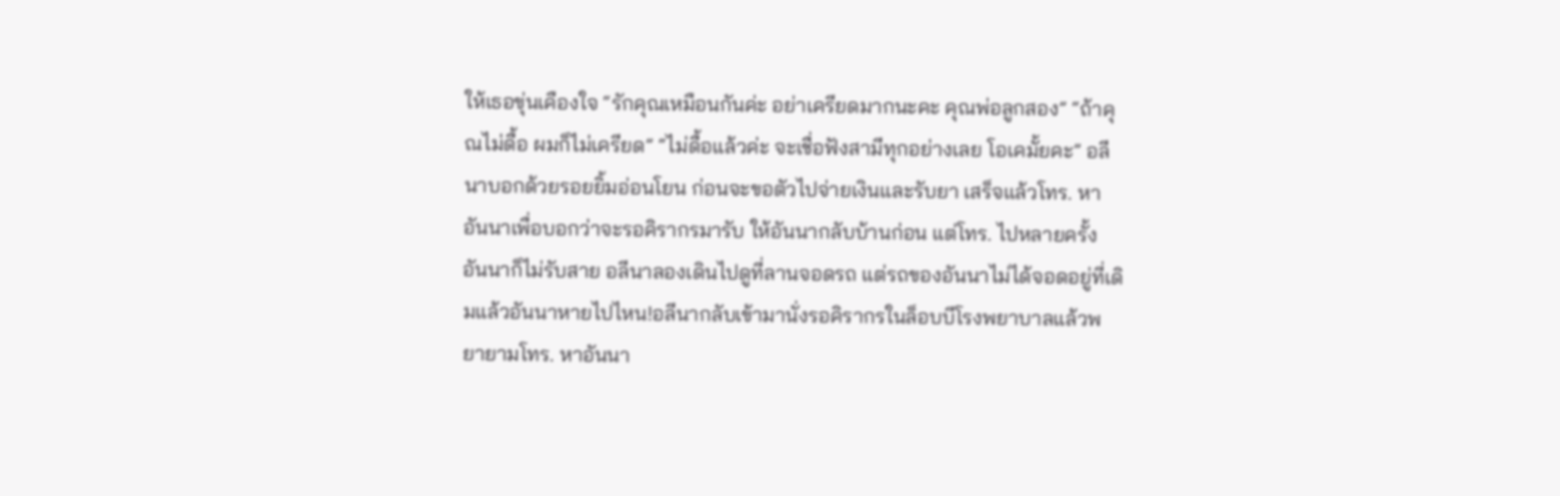ให้เธอขุ่นเคืองใจ “รักคุณเหมือนกันค่ะ อย่าเครียดมากนะคะ คุณพ่อลูกสอง” “ถ้าคุณไม่ดื้อ ผมก็ไม่เครียด” “ไม่ดื้อแล้วค่ะ จะเชื่อฟังสามีทุกอย่างเลย โอเคมั้ยคะ” อลีนาบอกด้วยรอยยิ้มอ่อนโยน ก่อนจะขอตัวไปจ่ายเงินและรับยา เสร็จแล้วโทร. หาอันนาเพื่อบอกว่าจะรอคิรากรมารับ ให้อันนากลับบ้านก่อน แต่โทร. ไปหลายครั้ง อันนาก็ไม่รับสาย อลีนาลองเดินไปดูที่ลานจอดรถ แต่รถของอันนาไม่ได้จอดอยู่ที่เดิมแล้วอันนาหายไปไหน!อลีนากลับเข้ามานั่งรอคิรากรในล็อบบีโรงพยาบาลแล้วพยายามโทร. หาอันนา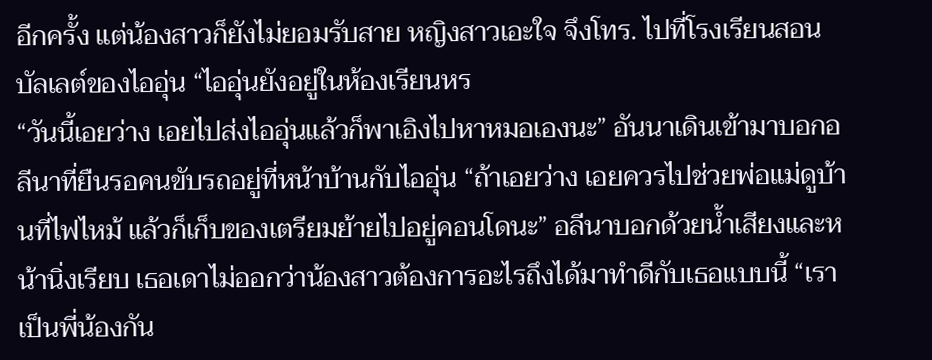อีกครั้ง แต่น้องสาวก็ยังไม่ยอมรับสาย หญิงสาวเอะใจ จึงโทร. ไปที่โรงเรียนสอนบัลเลต์ของไออุ่น “ไออุ่นยังอยู่ในห้องเรียนหร
“วันนี้เอยว่าง เอยไปส่งไออุ่นแล้วก็พาเอิงไปหาหมอเองนะ” อันนาเดินเข้ามาบอกอลีนาที่ยืนรอคนขับรถอยู่ที่หน้าบ้านกับไออุ่น “ถ้าเอยว่าง เอยควรไปช่วยพ่อแม่ดูบ้านที่ไฟไหม้ แล้วก็เก็บของเตรียมย้ายไปอยู่คอนโดนะ” อลีนาบอกด้วยน้ำเสียงและหน้านิ่งเรียบ เธอเดาไม่ออกว่าน้องสาวต้องการอะไรถึงได้มาทำดีกับเธอแบบนี้ “เราเป็นพี่น้องกัน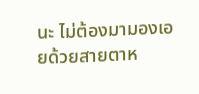นะ ไม่ต้องมามองเอยด้วยสายตาห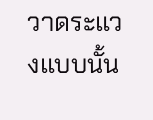วาดระแวงแบบนั้น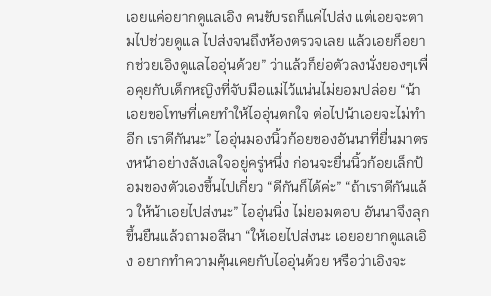เอยแค่อยากดูแลเอิง คนขับรถก็แค่ไปส่ง แต่เอยจะตามไปช่วยดูแล ไปส่งจนถึงห้องตรวจเลย แล้วเอยก็อยากช่วยเอิงดูแลไออุ่นด้วย” ว่าแล้วก็ย่อตัวลงนั่งยองๆเพื่อคุยกับเด็กหญิงที่จับมือแม่ไว้แน่นไม่ยอมปล่อย “น้าเอยขอโทษที่เคยทำให้ไออุ่นตกใจ ต่อไปน้าเอยจะไม่ทำอีก เราดีกันนะ” ไออุ่นมองนิ้วก้อยของอันนาที่ยื่นมาตรงหน้าอย่างลังเลใจอยู่ครู่หนึ่ง ก่อนจะยื่นนิ้วก้อยเล็กป้อมของตัวเองขึ้นไปเกี่ยว “ดีกันก็ได้ค่ะ” “ถ้าเราดีกันแล้ว ให้น้าเอยไปส่งนะ” ไออุ่นนิ่ง ไม่ยอมตอบ อันนาจึงลุกขึ้นยืนแล้วถามอลีนา “ให้เอยไปส่งนะ เอยอยากดูแลเอิง อยากทำความคุ้นเคยกับไออุ่นด้วย หรือว่าเอิงจะ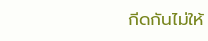กีดกันไม่ให้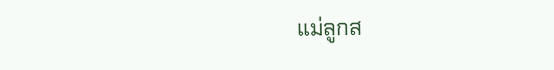แม่ลูกส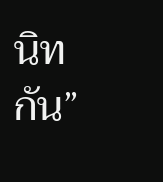นิทกัน”